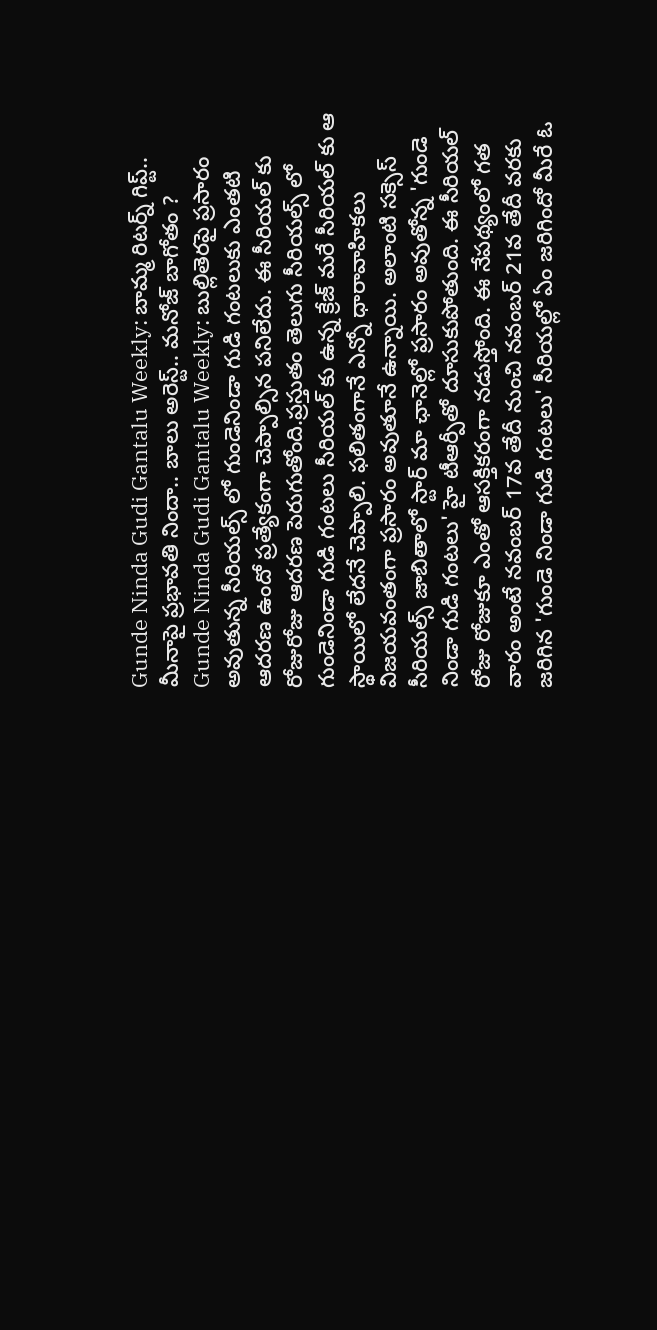Gunde Ninda Gudi Gantalu Weekly: బామ్మ రిటర్న్ గిప్ట్.. మీనాపై ప్రభావతి నిందా.. బాలు అరెస్ట్.. మనోజ్ బాగోతం ?
Gunde Ninda Gudi Gantalu Weekly: బుల్లితెరపై ప్రసారం అవుతున్న సీరియల్స్ లో గుండెనిండా గుడి గంటలుకు ఎంతటి ఆదరణ ఉందో ప్రత్యేకంగా చెప్పాల్సిన పనిలేదు. ఈ సీరియల్ కు రోజురోజు ఆదరణ పెరుగుతోంది.ప్రస్తుతం తెలుగు సీరియల్స్ లో గుండెనిండా గుడి గంటలు సీరియల్ కు ఉన్న క్రేజ్ మరే సీరియల్ కు ఆ స్థాయిలో లేదనే చెప్పాలి. ఫలితంగానే ఎన్నో ధారావాహికలు విజయవంతంగా ప్రసారం అవుతూనే ఉన్నాయి. అలాంటి సక్సెస్ సీరియల్స్ జాబితాలో స్టార్ మా ఛానెల్లో ప్రసారం అవుతోన్న 'గుండె నిండా గుడి గంటలు' హై టీఆర్పీతో దూసుకుపోతుంది. ఈ సీరియల్ రోజు రోజుకూ ఎంతో ఆసక్తికరంగా నడుస్తోంది. ఈ నేపథ్యంలో గత వారం అంటే నవంబర్ 17వ తేదీ నుంచి నవంబర్ 21వ తేదీ వరకు జరిగిన 'గుండె నిండా గుడి గంటలు' సీరియల్లో ఏం జరిగిందో మీరే ఓ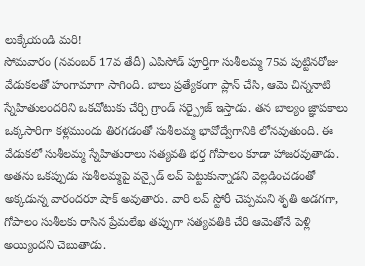లుక్కేయండి మరి!
సోమవారం (నవంబర్ 17వ తేదీ) ఎపిసోడ్ పూర్తిగా సుశీలమ్మ 75వ పుట్టినరోజు వేడుకలతో హంగామాగా సాగింది. బాలు ప్రత్యేకంగా ప్లాన్ చేసి, ఆమె చిన్ననాటి స్నేహితులందరిని ఒకచోటుకు చేర్చి గ్రాండ్ సర్ప్రైజ్ ఇస్తాడు. తన బాల్యం జ్ఞాపకాలు ఒక్కసారిగా కళ్లముందు తిరగడంతో సుశీలమ్మ భావోద్వేగానికి లోనవుతుంది. ఈ వేడుకలో సుశీలమ్మ స్నేహితురాలు సత్యవతి భర్త గోపాలం కూడా హాజరవుతాడు. అతను ఒకప్పుడు సుశీలమ్మపై వన్సైడ్ లవ్ పెట్టుకున్నాడని వెల్లడించడంతో అక్కడున్న వారందరూ షాక్ అవుతారు. వారి లవ్ స్టోరీ చెప్పమని శృతి అడగగా, గోపాలం సుశీలకు రాసిన ప్రేమలేఖ తప్పుగా సత్యవతికి చేరి ఆమెతోనే పెళ్లి అయ్యిందని చెబుతాడు.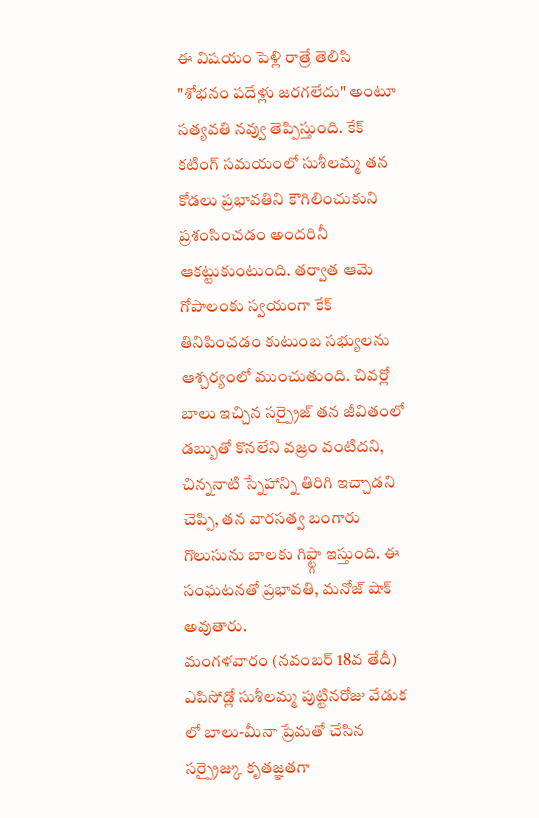ఈ విషయం పెళ్లి రాత్రే తెలిసి "శోభనం పదేళ్లు జరగలేదు" అంటూ సత్యవతి నవ్వు తెప్పిస్తుంది. కేక్ కటింగ్ సమయంలో సుశీలమ్మ తన కోడలు ప్రభావతిని కౌగిలించుకుని ప్రశంసించడం అందరినీ ఆకట్టుకుంటుంది. తర్వాత ఆమె గోపాలంకు స్వయంగా కేక్ తినిపించడం కుటుంబ సభ్యులను ఆశ్చర్యంలో ముంచుతుంది. చివర్లో బాలు ఇచ్చిన సర్ప్రైజ్ తన జీవితంలో డబ్బుతో కొనలేని వజ్రం వంటిదని, చిన్ననాటి స్నేహాన్ని తిరిగి ఇచ్చాడని చెప్పి, తన వారసత్వ బంగారు గొలుసును బాలకు గిఫ్ట్గా ఇస్తుంది. ఈ సంఘటనతో ప్రభావతి, మనోజ్ షాక్ అవుతారు.
మంగళవారం (నవంబర్ 18వ తేదీ) ఎపిసోడ్లో సుశీలమ్మ పుట్టినరోజు వేడుక లో బాలు-మీనా ప్రేమతో చేసిన సర్ప్రైజ్కు కృతజ్ఞతగా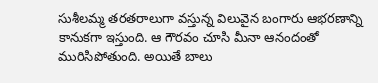సుశీలమ్మ తరతరాలుగా వస్తున్న విలువైన బంగారు ఆభరణాన్ని కానుకగా ఇస్తుంది. ఆ గౌరవం చూసి మీనా ఆనందంతో మురిసిపోతుంది. అయితే బాలు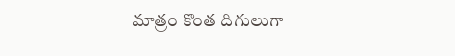మాత్రం కొంత దిగులుగా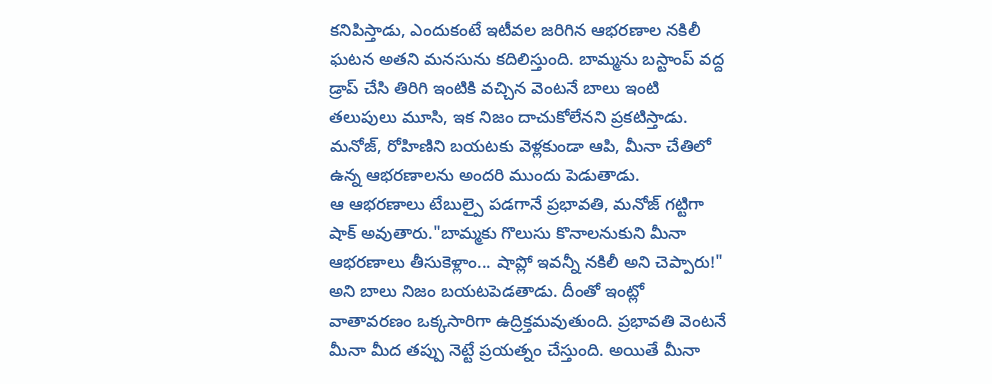కనిపిస్తాడు, ఎందుకంటే ఇటీవల జరిగిన ఆభరణాల నకిలీ ఘటన అతని మనసును కదిలిస్తుంది. బామ్మను బస్టాంప్ వద్ద డ్రాప్ చేసి తిరిగి ఇంటికి వచ్చిన వెంటనే బాలు ఇంటి తలుపులు మూసి, ఇక నిజం దాచుకోలేనని ప్రకటిస్తాడు. మనోజ్, రోహిణిని బయటకు వెళ్లకుండా ఆపి, మీనా చేతిలో ఉన్న ఆభరణాలను అందరి ముందు పెడుతాడు.
ఆ ఆభరణాలు టేబుల్పై పడగానే ప్రభావతి, మనోజ్ గట్టిగా షాక్ అవుతారు."బామ్మకు గొలుసు కొనాలనుకుని మీనా ఆభరణాలు తీసుకెళ్లాం... షాప్లో ఇవన్నీ నకిలీ అని చెప్పారు!" అని బాలు నిజం బయటపెడతాడు. దీంతో ఇంట్లో వాతావరణం ఒక్కసారిగా ఉద్రిక్తమవుతుంది. ప్రభావతి వెంటనే మీనా మీద తప్పు నెట్టే ప్రయత్నం చేస్తుంది. అయితే మీనా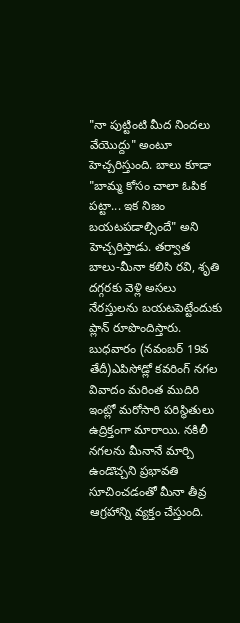"నా పుట్టింటి మీద నిందలు వేయొద్దు" అంటూ హెచ్చరిస్తుంది. బాలు కూడా "బామ్మ కోసం చాలా ఓపిక పట్టా... ఇక నిజం బయటపడాల్సిందే" అని హెచ్చరిస్తాడు. తర్వాత బాలు-మీనా కలిసి రవి, శృతి దగ్గరకు వెళ్లి అసలు నేరస్తులను బయటపెట్టేందుకు ప్లాన్ రూపొందిస్తారు.
బుధవారం (నవంబర్ 19వ తేదీ)ఎపిసోడ్లో కవరింగ్ నగల వివాదం మరింత ముదిరి ఇంట్లో మరోసారి పరిస్థితులు ఉద్రిక్తంగా మారాయి. నకిలీ నగలను మీనానే మార్చి ఉండొచ్చని ప్రభావతి సూచించడంతో మీనా తీవ్ర ఆగ్రహాన్ని వ్యక్తం చేస్తుంది.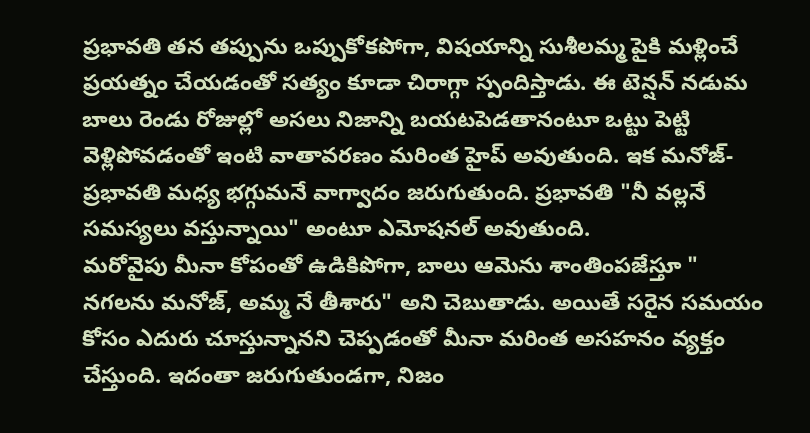ప్రభావతి తన తప్పును ఒప్పుకోకపోగా, విషయాన్ని సుశీలమ్మ పైకి మళ్లించే ప్రయత్నం చేయడంతో సత్యం కూడా చిరాగ్గా స్పందిస్తాడు. ఈ టెన్షన్ నడుమ బాలు రెండు రోజుల్లో అసలు నిజాన్ని బయటపెడతానంటూ ఒట్టు పెట్టి వెళ్లిపోవడంతో ఇంటి వాతావరణం మరింత హైప్ అవుతుంది. ఇక మనోజ్-ప్రభావతి మధ్య భగ్గుమనే వాగ్వాదం జరుగుతుంది. ప్రభావతి "నీ వల్లనే సమస్యలు వస్తున్నాయి" అంటూ ఎమోషనల్ అవుతుంది.
మరోవైపు మీనా కోపంతో ఉడికిపోగా, బాలు ఆమెను శాంతింపజేస్తూ " నగలను మనోజ్, అమ్మ నే తీశారు" అని చెబుతాడు. అయితే సరైన సమయం కోసం ఎదురు చూస్తున్నానని చెప్పడంతో మీనా మరింత అసహనం వ్యక్తం చేస్తుంది. ఇదంతా జరుగుతుండగా, నిజం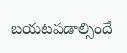బయటపడాల్సిందే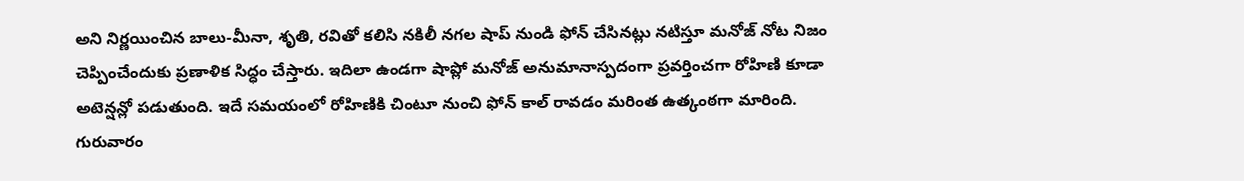అని నిర్ణయించిన బాలు-మీనా, శృతి, రవితో కలిసి నకిలీ నగల షాప్ నుండి ఫోన్ చేసినట్లు నటిస్తూ మనోజ్ నోట నిజం చెప్పించేందుకు ప్రణాళిక సిద్ధం చేస్తారు. ఇదిలా ఉండగా షాప్లో మనోజ్ అనుమానాస్పదంగా ప్రవర్తించగా రోహిణి కూడా అటెన్షన్లో పడుతుంది. ఇదే సమయంలో రోహిణికి చింటూ నుంచి ఫోన్ కాల్ రావడం మరింత ఉత్కంఠగా మారింది.
గురువారం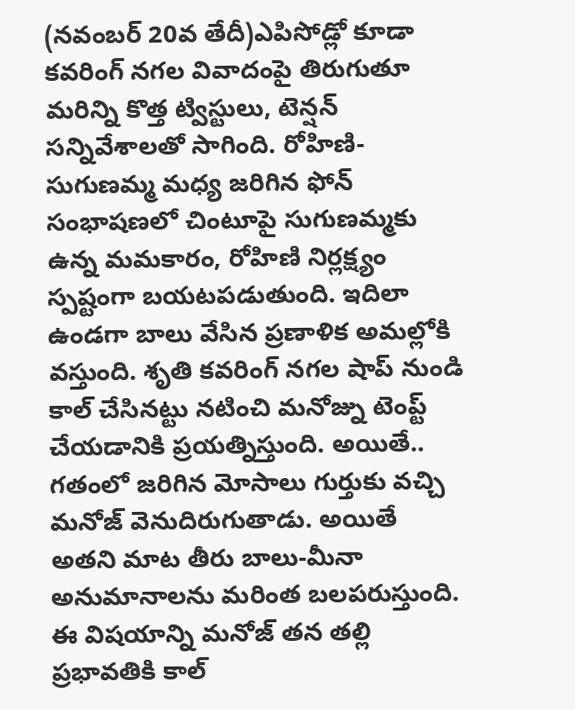(నవంబర్ 20వ తేదీ)ఎపిసోడ్లో కూడా కవరింగ్ నగల వివాదంపై తిరుగుతూ మరిన్ని కొత్త ట్విస్టులు, టెన్షన్ సన్నివేశాలతో సాగింది. రోహిణి-సుగుణమ్మ మధ్య జరిగిన ఫోన్ సంభాషణలో చింటూపై సుగుణమ్మకు ఉన్న మమకారం, రోహిణి నిర్లక్ష్యం స్పష్టంగా బయటపడుతుంది. ఇదిలా ఉండగా బాలు వేసిన ప్రణాళిక అమల్లోకి వస్తుంది. శృతి కవరింగ్ నగల షాప్ నుండి కాల్ చేసినట్టు నటించి మనోజ్ను టెంప్ట్ చేయడానికి ప్రయత్నిస్తుంది. అయితే.. గతంలో జరిగిన మోసాలు గుర్తుకు వచ్చి మనోజ్ వెనుదిరుగుతాడు. అయితే అతని మాట తీరు బాలు-మీనా అనుమానాలను మరింత బలపరుస్తుంది. ఈ విషయాన్ని మనోజ్ తన తల్లి ప్రభావతికి కాల్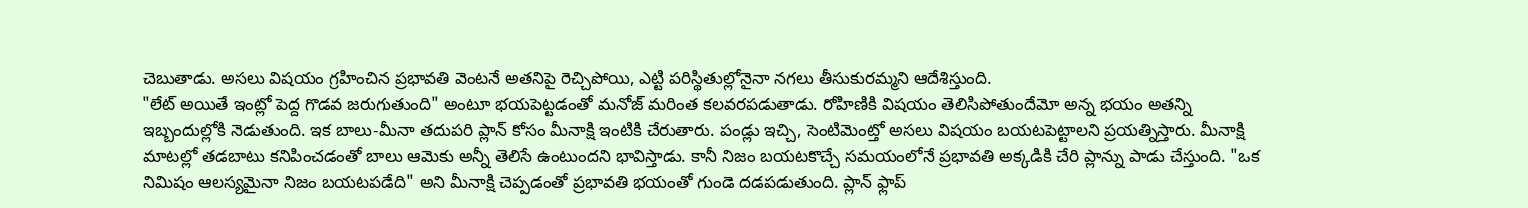చెబుతాడు. అసలు విషయం గ్రహించిన ప్రభావతి వెంటనే అతనిపై రెచ్చిపోయి, ఎట్టి పరిస్థితుల్లోనైనా నగలు తీసుకురమ్మని ఆదేశిస్తుంది.
"లేట్ అయితే ఇంట్లో పెద్ద గొడవ జరుగుతుంది" అంటూ భయపెట్టడంతో మనోజ్ మరింత కలవరపడుతాడు. రోహిణికి విషయం తెలిసిపోతుందేమో అన్న భయం అతన్ని ఇబ్బందుల్లోకి నెడుతుంది. ఇక బాలు-మీనా తదుపరి ప్లాన్ కోసం మీనాక్షి ఇంటికి చేరుతారు. పండ్లు ఇచ్చి, సెంటిమెంట్తో అసలు విషయం బయటపెట్టాలని ప్రయత్నిస్తారు. మీనాక్షి మాటల్లో తడబాటు కనిపించడంతో బాలు ఆమెకు అన్నీ తెలిసే ఉంటుందని భావిస్తాడు. కానీ నిజం బయటకొచ్చే సమయంలోనే ప్రభావతి అక్కడికి చేరి ప్లాన్ను పాడు చేస్తుంది. "ఒక నిమిషం ఆలస్యమైనా నిజం బయటపడేది" అని మీనాక్షి చెప్పడంతో ప్రభావతి భయంతో గుండె దడపడుతుంది. ప్లాన్ ఫ్లాప్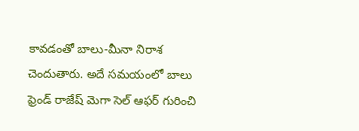కావడంతో బాలు-మీనా నిరాశ చెందుతారు. అదే సమయంలో బాలు ఫ్రెండ్ రాజేష్ మెగా సెల్ ఆఫర్ గురించి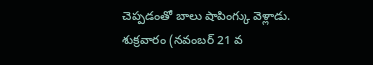చెప్పడంతో బాలు షాపింగ్కు వెళ్లాడు.
శుక్రవారం (నవంబర్ 21 వ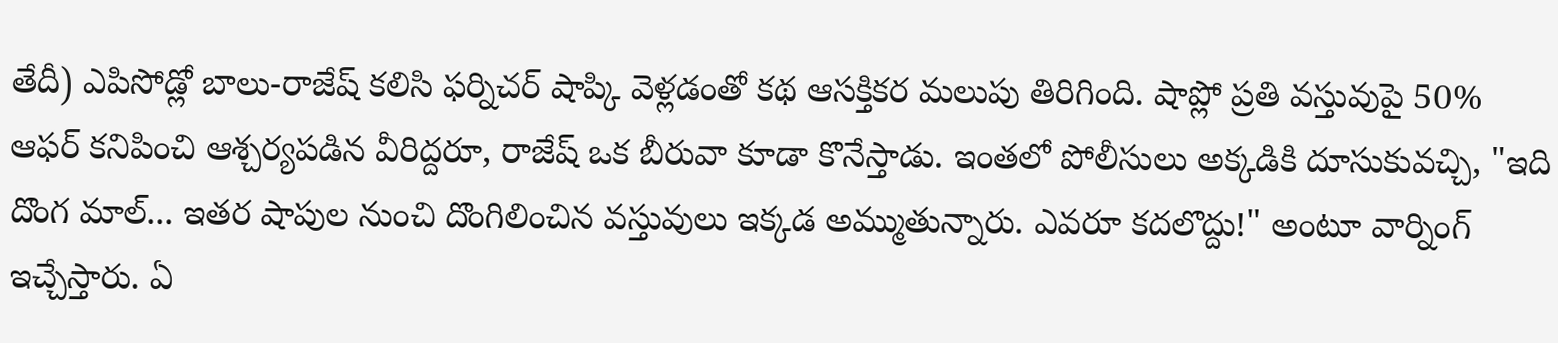తేదీ) ఎపిసోడ్లో బాలు-రాజేష్ కలిసి ఫర్నిచర్ షాప్కి వెళ్లడంతో కథ ఆసక్తికర మలుపు తిరిగింది. షాప్లో ప్రతి వస్తువుపై 50% ఆఫర్ కనిపించి ఆశ్చర్యపడిన వీరిద్దరూ, రాజేష్ ఒక బీరువా కూడా కొనేస్తాడు. ఇంతలో పోలీసులు అక్కడికి దూసుకువచ్చి, "ఇది దొంగ మాల్... ఇతర షాపుల నుంచి దొంగిలించిన వస్తువులు ఇక్కడ అమ్ముతున్నారు. ఎవరూ కదలొద్దు!" అంటూ వార్నింగ్ ఇచ్చేస్తారు. ఏ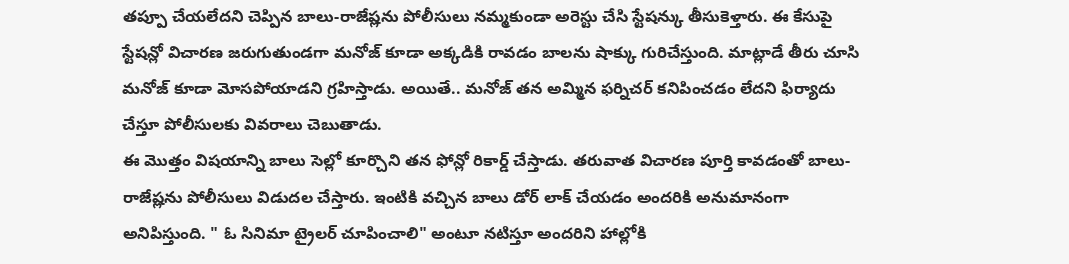తప్పూ చేయలేదని చెప్పిన బాలు-రాజేష్లను పోలీసులు నమ్మకుండా అరెస్టు చేసి స్టేషన్కు తీసుకెళ్తారు. ఈ కేసుపై స్టేషన్లో విచారణ జరుగుతుండగా మనోజ్ కూడా అక్కడికి రావడం బాలను షాక్కు గురిచేస్తుంది. మాట్లాడే తీరు చూసి మనోజ్ కూడా మోసపోయాడని గ్రహిస్తాడు. అయితే.. మనోజ్ తన అమ్మిన ఫర్నిచర్ కనిపించడం లేదని ఫిర్యాదు చేస్తూ పోలీసులకు వివరాలు చెబుతాడు.
ఈ మొత్తం విషయాన్ని బాలు సెల్లో కూర్చొని తన ఫోన్లో రికార్డ్ చేస్తాడు. తరువాత విచారణ పూర్తి కావడంతో బాలు-రాజేష్లను పోలీసులు విడుదల చేస్తారు. ఇంటికి వచ్చిన బాలు డోర్ లాక్ చేయడం అందరికి అనుమానంగా అనిపిస్తుంది. " ఓ సినిమా ట్రైలర్ చూపించాలి" అంటూ నటిస్తూ అందరిని హాల్లోకి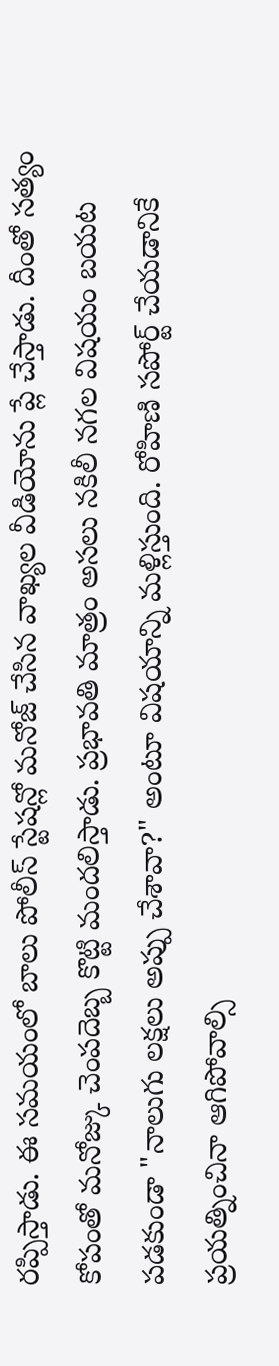రప్పిస్తాడు. ఈ సమయంలో బాలు పోలీస్ స్టేషన్లో మనోజ్ చేసిన వాఖ్యల వీడియోను ప్లే చేస్తాడు. దీంతో సత్యం కోపంతో మనోజ్కు చెంపదెబ్బ కొట్టి మందలిస్తాడు. ప్రభావతి మాత్రం అసలు నకిలీ నగల విషయం బయట పడకుండా "నాలుగు లక్షలు అప్పు చేశావా?" అంటూ విషయాన్ని మళ్లిస్తుంది. రోహిణి సపోర్ట్ చేయడానికే ప్రయత్నించినా ఆగిపోవాల్సి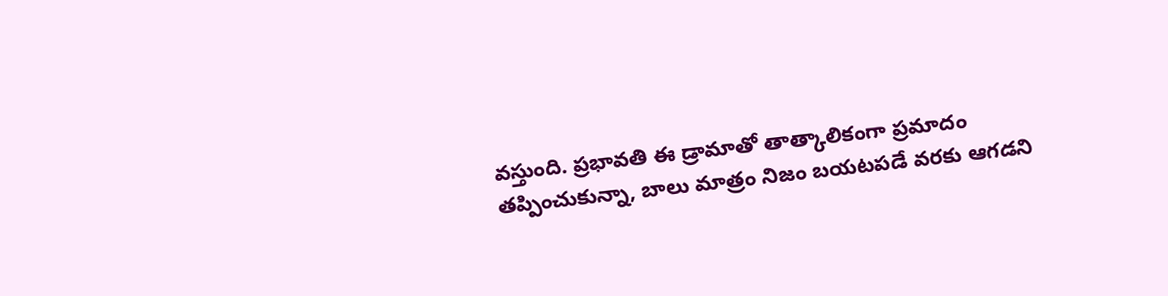వస్తుంది. ప్రభావతి ఈ డ్రామాతో తాత్కాలికంగా ప్రమాదం తప్పించుకున్నా, బాలు మాత్రం నిజం బయటపడే వరకు ఆగడని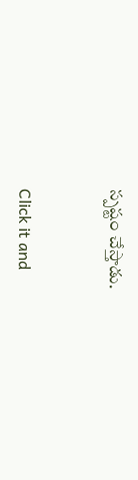స్పష్టం చేస్తాడు.


Click it and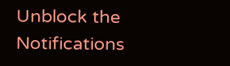Unblock the Notifications